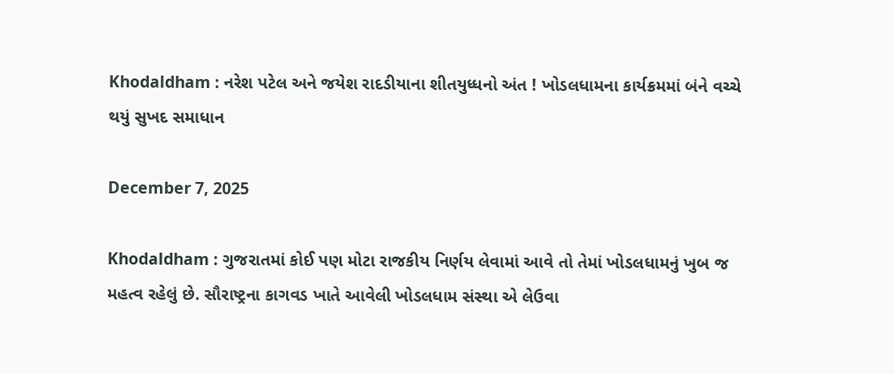Khodaldham : નરેશ પટેલ અને જયેશ રાદડીયાના શીતયુધ્ધનો અંત ! ખોડલધામના કાર્યક્રમમાં બંને વચ્ચે થયું સુખદ સમાધાન

December 7, 2025

Khodaldham : ગુજરાતમાં કોઈ પણ મોટા રાજકીય નિર્ણય લેવામાં આવે તો તેમાં ખોડલધામનું ખુબ જ મહત્વ રહેલું છે. સૌરાષ્ટ્રના કાગવડ ખાતે આવેલી ખોડલધામ સંસ્થા એ લેઉવા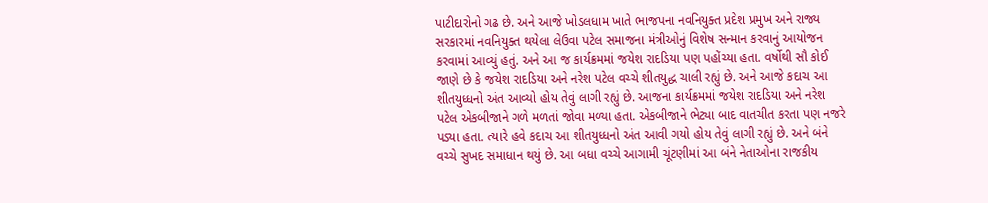પાટીદારોનો ગઢ છે. અને આજે ખોડલધામ ખાતે ભાજપના નવનિયુક્ત પ્રદેશ પ્રમુખ અને રાજ્ય સરકારમાં નવનિયુક્ત થયેલા લેઉવા પટેલ સમાજના મંત્રીઓનું વિશેષ સન્માન કરવાનું આયોજન કરવામાં આવ્યું હતું. અને આ જ કાર્યક્રમમાં જયેશ રાદડિયા પણ પહોંચ્યા હતા. વર્ષોથી સૌ કોઈ જાણે છે કે જયેશ રાદડિયા અને નરેશ પટેલ વચ્ચે શીતયુદ્ધ ચાલી રહ્યું છે. અને આજે કદાચ આ શીતયુધ્ધનો અંત આવ્યો હોય તેવું લાગી રહ્યું છે. આજના કાર્યક્રમમાં જયેશ રાદડિયા અને નરેશ પટેલ એકબીજાને ગળે મળતાં જોવા મળ્યા હતા. એકબીજાને ભેટ્યા બાદ વાતચીત કરતા પણ નજરે પડ્યા હતા. ત્યારે હવે કદાચ આ શીતયુધ્ધનો અંત આવી ગયો હોય તેવું લાગી રહ્યું છે. અને બંને વચ્ચે સુખદ સમાધાન થયું છે. આ બધા વચ્ચે આગામી ચૂંટણીમાં આ બંને નેતાઓના રાજકીય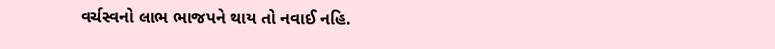વર્ચસ્વનો લાભ ભાજપને થાય તો નવાઈ નહિ.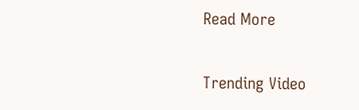Read More

Trending Video